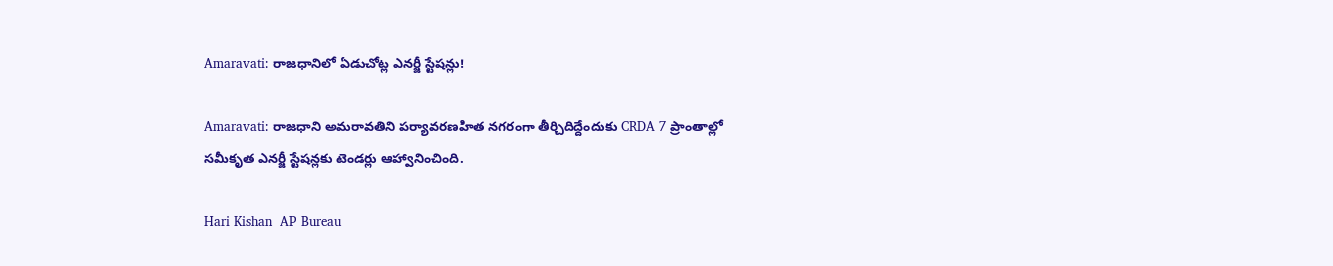Amaravati: రాజధానిలో ఏడుచోట్ల ఎనర్జీ స్టేషన్లు!

Amaravati: రాజధాని అమరావతిని పర్యావరణహిత నగరంగా తీర్చిదిద్దేందుకు CRDA 7 ప్రాంతాల్లో సమీకృత ఎనర్జీ స్టేషన్లకు టెండర్లు ఆహ్వానించింది.

Hari Kishan  AP Bureau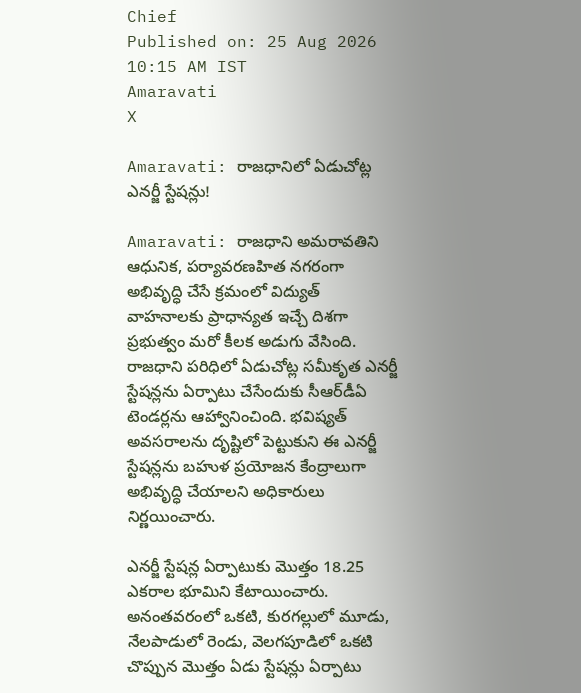Chief
Published on: 25 Aug 2026 10:15 AM IST
Amaravati
X

Amaravati: రాజధానిలో ఏడుచోట్ల ఎనర్జీ స్టేషన్లు!

Amaravati: రాజధాని అమరావతిని ఆధునిక, పర్యావరణహిత నగరంగా అభివృద్ధి చేసే క్రమంలో విద్యుత్ వాహనాలకు ప్రాధాన్యత ఇచ్చే దిశగా ప్రభుత్వం మరో కీలక అడుగు వేసింది. రాజధాని పరిధిలో ఏడుచోట్ల సమీకృత ఎనర్జీ స్టేషన్లను ఏర్పాటు చేసేందుకు సీఆర్‌డీఏ టెండర్లను ఆహ్వానించింది. భవిష్యత్ అవసరాలను దృష్టిలో పెట్టుకుని ఈ ఎనర్జీ స్టేషన్లను బహుళ ప్రయోజన కేంద్రాలుగా అభివృద్ధి చేయాలని అధికారులు నిర్ణయించారు.

ఎనర్జీ స్టేషన్ల ఏర్పాటుకు మొత్తం 18.25 ఎకరాల భూమిని కేటాయించారు. అనంతవరంలో ఒకటి, కురగల్లులో మూడు, నేలపాడులో రెండు, వెలగపూడిలో ఒకటి చొప్పున మొత్తం ఏడు స్టేషన్లు ఏర్పాటు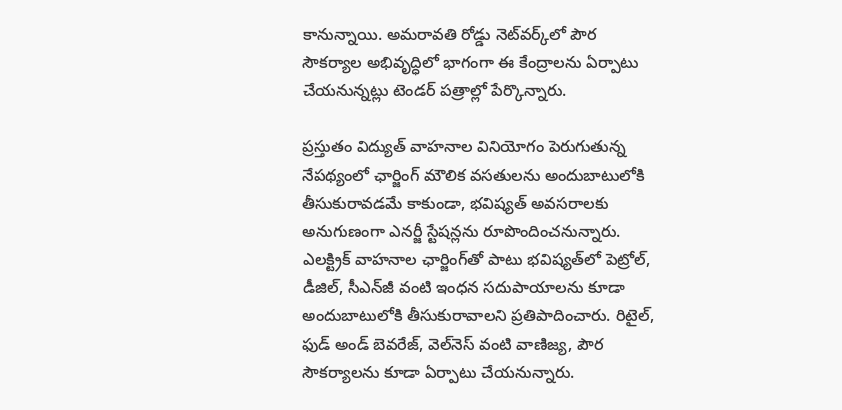కానున్నాయి. అమరావతి రోడ్డు నెట్‌వర్క్‌లో పౌర సౌకర్యాల అభివృద్ధిలో భాగంగా ఈ కేంద్రాలను ఏర్పాటు చేయనున్నట్లు టెండర్‌ పత్రాల్లో పేర్కొన్నారు.

ప్రస్తుతం విద్యుత్ వాహనాల వినియోగం పెరుగుతున్న నేపథ్యంలో ఛార్జింగ్‌ మౌలిక వసతులను అందుబాటులోకి తీసుకురావడమే కాకుండా, భవిష్యత్ అవసరాలకు అనుగుణంగా ఎనర్జీ స్టేషన్లను రూపొందించనున్నారు. ఎలక్ట్రిక్‌ వాహనాల ఛార్జింగ్‌తో పాటు భవిష్యత్‌లో పెట్రోల్‌, డీజిల్‌, సీఎన్‌జీ వంటి ఇంధన సదుపాయాలను కూడా అందుబాటులోకి తీసుకురావాలని ప్రతిపాదించారు. రిటైల్‌, ఫుడ్‌ అండ్‌ బెవరేజ్‌, వెల్‌నెస్‌ వంటి వాణిజ్య, పౌర సౌకర్యాలను కూడా ఏర్పాటు చేయనున్నారు.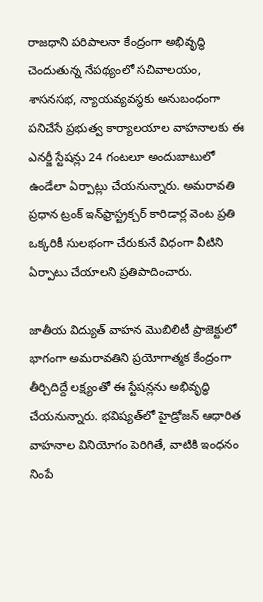రాజధాని పరిపాలనా కేంద్రంగా అభివృద్ధి చెందుతున్న నేపథ్యంలో సచివాలయం, శాసనసభ, న్యాయవ్యవస్థకు అనుబంధంగా పనిచేసే ప్రభుత్వ కార్యాలయాల వాహనాలకు ఈ ఎనర్జీ స్టేషన్లు 24 గంటలూ అందుబాటులో ఉండేలా ఏర్పాట్లు చేయనున్నారు. అమరావతి ప్రధాన ట్రంక్‌ ఇన్‌ఫ్రాస్ట్రక్చర్‌ కారిడార్ల వెంట ప్రతి ఒక్కరికీ సులభంగా చేరుకునే విధంగా వీటిని ఏర్పాటు చేయాలని ప్రతిపాదించారు.

జాతీయ విద్యుత్‌ వాహన మొబిలిటీ ప్రాజెక్టులో భాగంగా అమరావతిని ప్రయోగాత్మక కేంద్రంగా తీర్చిదిద్దే లక్ష్యంతో ఈ స్టేషన్లను అభివృద్ధి చేయనున్నారు. భవిష్యత్‌లో హైడ్రోజన్‌ ఆధారిత వాహనాల వినియోగం పెరిగితే, వాటికి ఇంధనం నింపే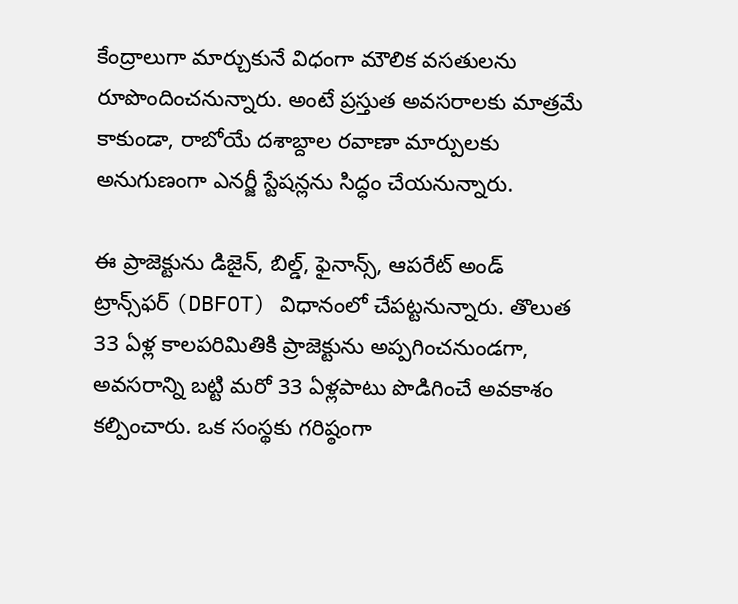కేంద్రాలుగా మార్చుకునే విధంగా మౌలిక వసతులను రూపొందించనున్నారు. అంటే ప్రస్తుత అవసరాలకు మాత్రమే కాకుండా, రాబోయే దశాబ్దాల రవాణా మార్పులకు అనుగుణంగా ఎనర్జీ స్టేషన్లను సిద్ధం చేయనున్నారు.

ఈ ప్రాజెక్టును డిజైన్‌, బిల్డ్‌, ఫైనాన్స్‌, ఆపరేట్‌ అండ్‌ ట్రాన్స్‌ఫర్‌ (DBFOT) విధానంలో చేపట్టనున్నారు. తొలుత 33 ఏళ్ల కాలపరిమితికి ప్రాజెక్టును అప్పగించనుండగా, అవసరాన్ని బట్టి మరో 33 ఏళ్లపాటు పొడిగించే అవకాశం కల్పించారు. ఒక సంస్థకు గరిష్ఠంగా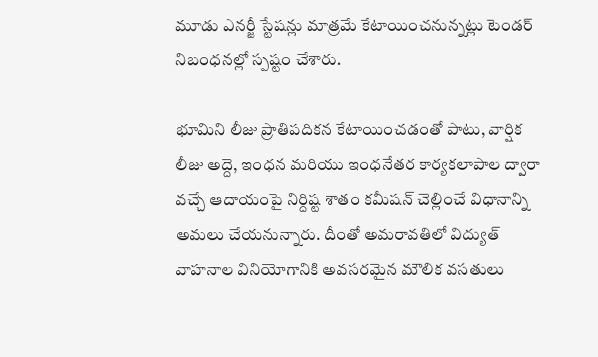మూడు ఎనర్జీ స్టేషన్లు మాత్రమే కేటాయించనున్నట్లు టెండర్‌ నిబంధనల్లో స్పష్టం చేశారు.

భూమిని లీజు ప్రాతిపదికన కేటాయించడంతో పాటు, వార్షిక లీజు అద్దె, ఇంధన మరియు ఇంధనేతర కార్యకలాపాల ద్వారా వచ్చే ఆదాయంపై నిర్దిష్ట శాతం కమీషన్‌ చెల్లించే విధానాన్ని అమలు చేయనున్నారు. దీంతో అమరావతిలో విద్యుత్‌ వాహనాల వినియోగానికి అవసరమైన మౌలిక వసతులు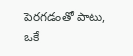పెరగడంతో పాటు, ఒకే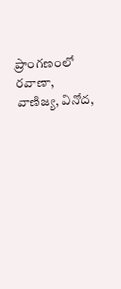ప్రాంగణంలో రవాణా, వాణిజ్య, వినోద,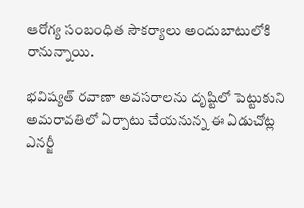ఆరోగ్య సంబంధిత సౌకర్యాలు అందుబాటులోకి రానున్నాయి.

భవిష్యత్‌ రవాణా అవసరాలను దృష్టిలో పెట్టుకుని అమరావతిలో ఏర్పాటు చేయనున్న ఈ ఏడుచోట్ల ఎనర్జీ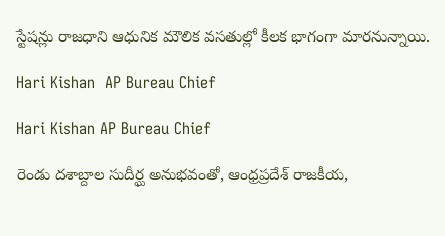స్టేషన్లు రాజధాని ఆధునిక మౌలిక వసతుల్లో కీలక భాగంగా మారనున్నాయి.

Hari Kishan  AP Bureau Chief

Hari Kishan AP Bureau Chief

రెండు దశాబ్దాల సుదీర్ఘ అనుభవంతో, ఆంధ్రప్రదేశ్ రాజకీయ,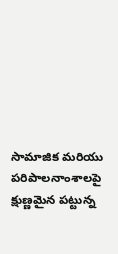సామాజిక మరియు పరిపాలనాంశాలపై క్షుణ్ణమైన పట్టున్న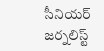సీనియర్ జర్నలిస్ట్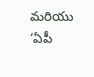మరియు ‘ఏపీ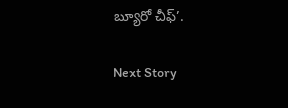బ్యూరో చీఫ్’.

Next Story